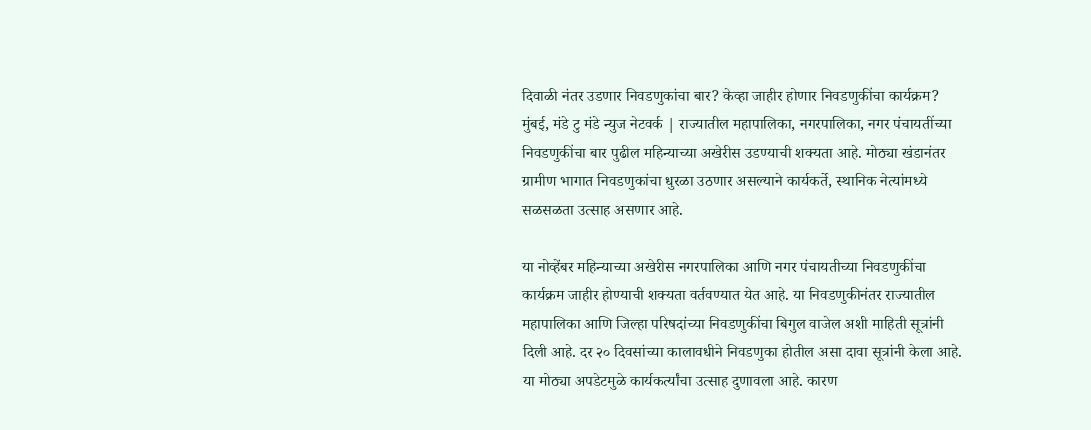दिवाळी नंतर उडणार निवडणुकांचा बार? केव्हा जाहीर होणार निवडणुकींचा कार्यक्रम?
मुंबई, मंडे टु मंडे न्युज नेटवर्क | राज्यातील महापालिका, नगरपालिका, नगर पंचायतींच्या निवडणुकींचा बार पुढील महिन्याच्या अखेरीस उडण्याची शक्यता आहे. मोठ्या खंडानंतर ग्रामीण भागात निवडणुकांचा धुरळा उठणार असल्याने कार्यकर्ते, स्थानिक नेत्यांमध्ये सळसळता उत्साह असणार आहे.

या नोव्हेंबर महिन्याच्या अखेरीस नगरपालिका आणि नगर पंचायतीच्या निवडणुकींचा कार्यक्रम जाहीर होण्याची शक्यता वर्तवण्यात येत आहे. या निवडणुकीनंतर राज्यातील महापालिका आणि जिल्हा परिषदांच्या निवडणुकींचा बिगुल वाजेल अशी माहिती सूत्रांनी दिली आहे. दर २० दिवसांच्या कालावधीने निवडणुका होतील असा दावा सूत्रांनी केला आहे. या मोठ्या अपडेटमुळे कार्यकर्त्यांचा उत्साह दुणावला आहे. कारण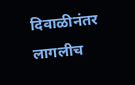दिवाळीनंतर लागलीच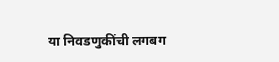या निवडणुकींची लगबग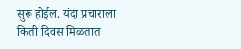सुरू होईल. यंदा प्रचाराला किती दिवस मिळतात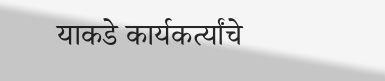याकडे कार्यकर्त्यांचे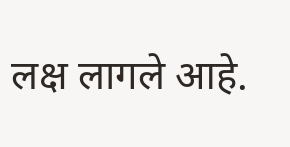लक्ष लागले आहे.